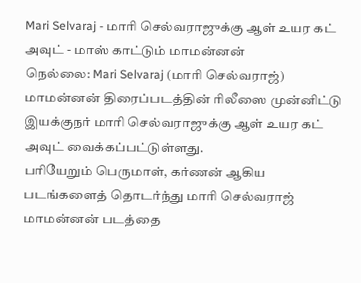Mari Selvaraj - மாரி செல்வராஜுக்கு ஆள் உயர கட் அவுட் - மாஸ் காட்டும் மாமன்னன்
நெல்லை: Mari Selvaraj (மாரி செல்வராஜ்) மாமன்னன் திரைப்படத்தின் ரிலீஸை முன்னிட்டு இயக்குநர் மாரி செல்வராஜுக்கு ஆள் உயர கட் அவுட் வைக்கப்பட்டுள்ளது.
பரியேறும் பெருமாள், கர்ணன் ஆகிய படங்களைத் தொடர்ந்து மாரி செல்வராஜ் மாமன்னன் படத்தை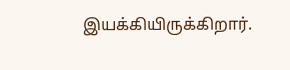இயக்கியிருக்கிறார்.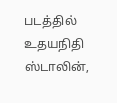படத்தில் உதயநிதி ஸ்டாலின்,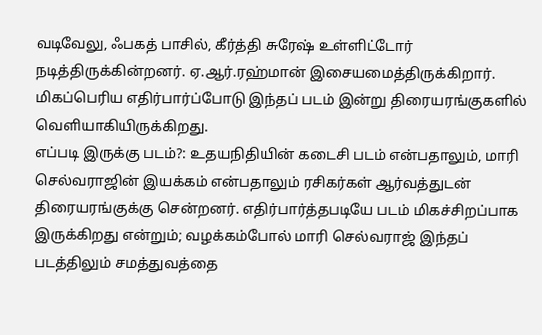வடிவேலு, ஃபகத் பாசில், கீர்த்தி சுரேஷ் உள்ளிட்டோர் நடித்திருக்கின்றனர். ஏ.ஆர்.ரஹ்மான் இசையமைத்திருக்கிறார். மிகப்பெரிய எதிர்பார்ப்போடு இந்தப் படம் இன்று திரையரங்குகளில் வெளியாகியிருக்கிறது.
எப்படி இருக்கு படம்?: உதயநிதியின் கடைசி படம் என்பதாலும், மாரி செல்வராஜின் இயக்கம் என்பதாலும் ரசிகர்கள் ஆர்வத்துடன் திரையரங்குக்கு சென்றனர். எதிர்பார்த்தபடியே படம் மிகச்சிறப்பாக இருக்கிறது என்றும்; வழக்கம்போல் மாரி செல்வராஜ் இந்தப் படத்திலும் சமத்துவத்தை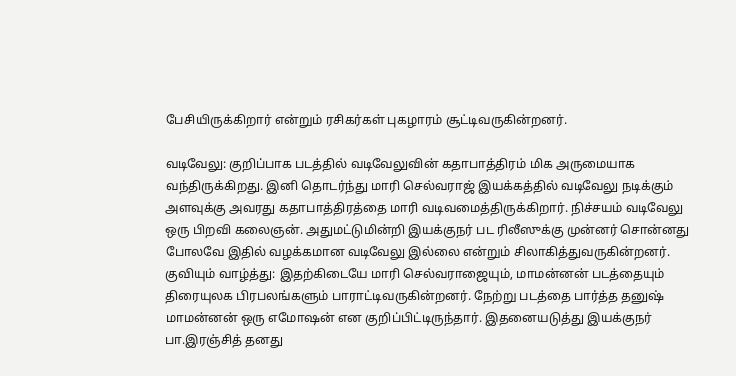பேசியிருக்கிறார் என்றும் ரசிகர்கள் புகழாரம் சூட்டிவருகின்றனர்.

வடிவேலு: குறிப்பாக படத்தில் வடிவேலுவின் கதாபாத்திரம் மிக அருமையாக வந்திருக்கிறது. இனி தொடர்ந்து மாரி செல்வராஜ் இயக்கத்தில் வடிவேலு நடிக்கும் அளவுக்கு அவரது கதாபாத்திரத்தை மாரி வடிவமைத்திருக்கிறார். நிச்சயம் வடிவேலு ஒரு பிறவி கலைஞன். அதுமட்டுமின்றி இயக்குநர் பட ரிலீஸுக்கு முன்னர் சொன்னது போலவே இதில் வழக்கமான வடிவேலு இல்லை என்றும் சிலாகித்துவருகின்றனர்.
குவியும் வாழ்த்து: இதற்கிடையே மாரி செல்வராஜையும், மாமன்னன் படத்தையும் திரையுலக பிரபலங்களும் பாராட்டிவருகின்றனர். நேற்று படத்தை பார்த்த தனுஷ் மாமன்னன் ஒரு எமோஷன் என குறிப்பிட்டிருந்தார். இதனையடுத்து இயக்குநர் பா.இரஞ்சித் தனது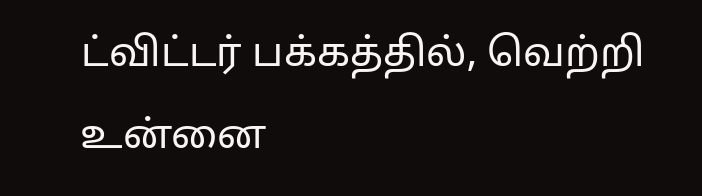ட்விட்டர் பக்கத்தில், வெற்றி உன்னை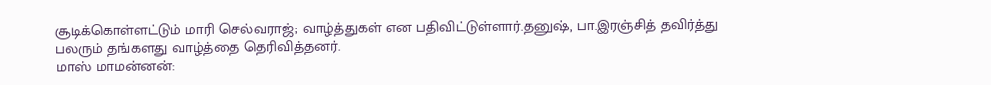சூடிக்கொள்ளட்டும் மாரி செல்வராஜ்; வாழ்த்துகள் என பதிவிட்டுள்ளார்.தனுஷ், பா.இரஞ்சித் தவிர்த்து பலரும் தங்களது வாழ்த்தை தெரிவித்தனர்.
மாஸ் மாமன்னன்: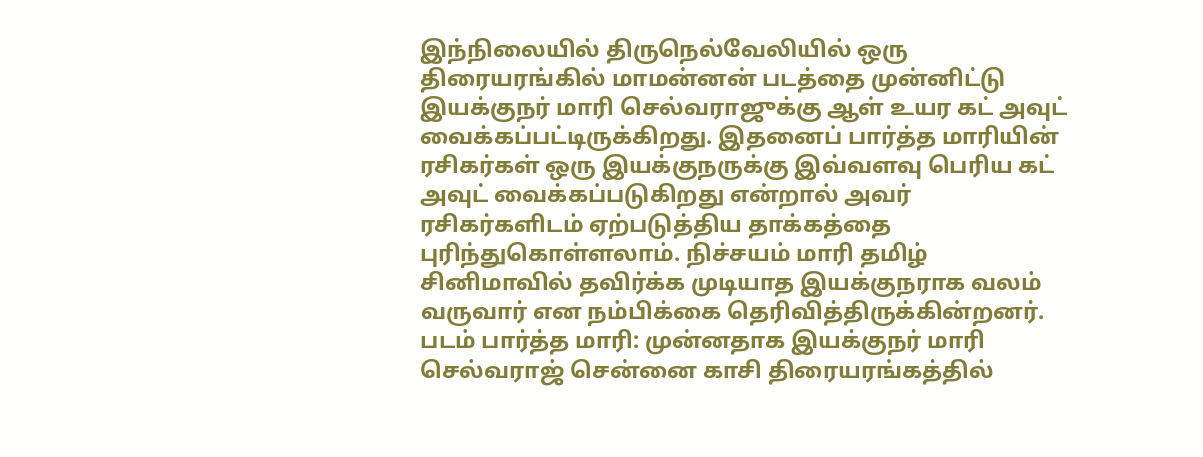இந்நிலையில் திருநெல்வேலியில் ஒரு திரையரங்கில் மாமன்னன் படத்தை முன்னிட்டு இயக்குநர் மாரி செல்வராஜுக்கு ஆள் உயர கட் அவுட் வைக்கப்பட்டிருக்கிறது. இதனைப் பார்த்த மாரியின் ரசிகர்கள் ஒரு இயக்குநருக்கு இவ்வளவு பெரிய கட் அவுட் வைக்கப்படுகிறது என்றால் அவர் ரசிகர்களிடம் ஏற்படுத்திய தாக்கத்தை புரிந்துகொள்ளலாம். நிச்சயம் மாரி தமிழ் சினிமாவில் தவிர்க்க முடியாத இயக்குநராக வலம் வருவார் என நம்பிக்கை தெரிவித்திருக்கின்றனர்.
படம் பார்த்த மாரி: முன்னதாக இயக்குநர் மாரி செல்வராஜ் சென்னை காசி திரையரங்கத்தில்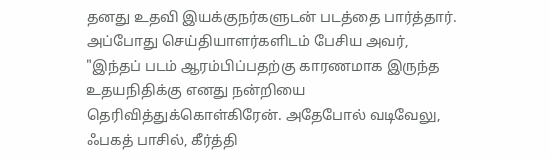தனது உதவி இயக்குநர்களுடன் படத்தை பார்த்தார். அப்போது செய்தியாளர்களிடம் பேசிய அவர், "இந்தப் படம் ஆரம்பிப்பதற்கு காரணமாக இருந்த உதயநிதிக்கு எனது நன்றியை தெரிவித்துக்கொள்கிரேன். அதேபோல் வடிவேலு, ஃபகத் பாசில், கீர்த்தி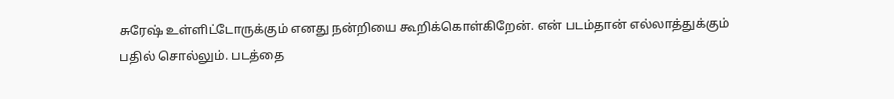சுரேஷ் உள்ளிட்டோருக்கும் எனது நன்றியை கூறிக்கொள்கிறேன். என் படம்தான் எல்லாத்துக்கும் பதில் சொல்லும். படத்தை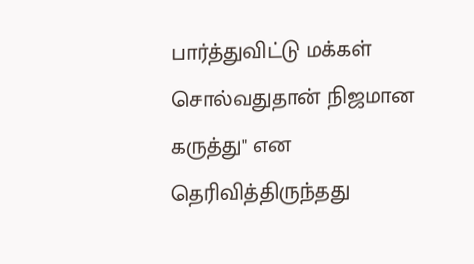பார்த்துவிட்டு மக்கள் சொல்வதுதான் நிஜமான கருத்து" என தெரிவித்திருந்தது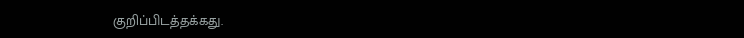குறிப்பிடத்தக்கது.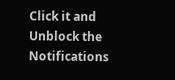Click it and Unblock the Notifications